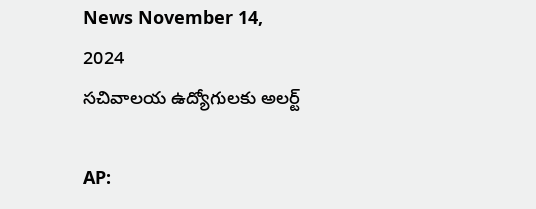News November 14, 2024
సచివాలయ ఉద్యోగులకు అలర్ట్

AP: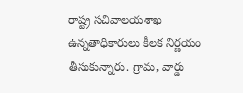రాష్ట్ర సచివాలయశాఖ ఉన్నతాధికారులు కీలక నిర్ణయం తీసుకున్నారు. గ్రామ, వార్డు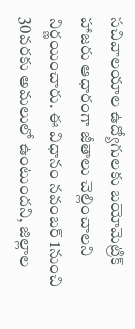సచివాలయాల ఉద్యోగులకు బయోమెట్రిక్ హాజరు ఆధారంగా జీతాలు చెల్లించాలని నిర్ణయించారు. ఈ విధానం నవంబర్ 1నుంచి 30వరకు అమలులో ఉంటుందని, జిల్లాల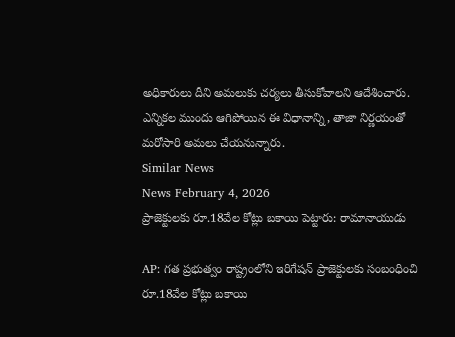అధికారులు దీని అమలుకు చర్యలు తీసుకోవాలని ఆదేశించారు. ఎన్నికల ముందు ఆగిపోయిన ఈ విధానాన్ని, తాజా నిర్ణయంతో మరోసారి అమలు చేయనున్నారు.
Similar News
News February 4, 2026
ప్రాజెక్టులకు రూ.18వేల కోట్లు బకాయి పెట్టారు: రామానాయుడు

AP: గత ప్రభుత్వం రాష్ట్రంలోని ఇరిగేషన్ ప్రాజెక్టులకు సంబంధించి రూ.18వేల కోట్లు బకాయి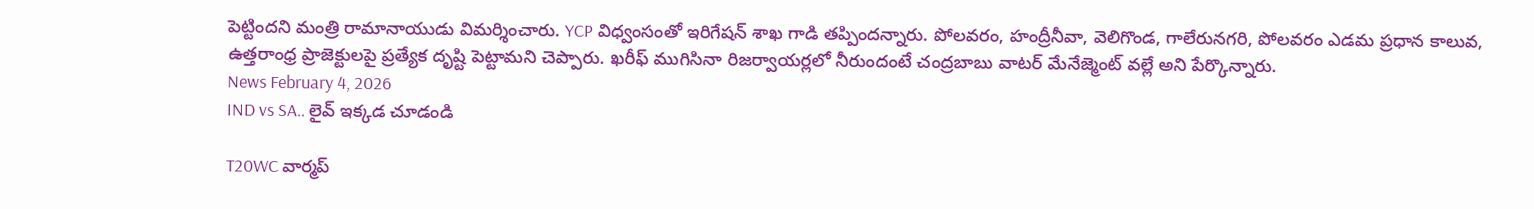పెట్టిందని మంత్రి రామానాయుడు విమర్శించారు. YCP విధ్వంసంతో ఇరిగేషన్ శాఖ గాడి తప్పిందన్నారు. పోలవరం, హంద్రీనీవా, వెలిగొండ, గాలేరునగరి, పోలవరం ఎడమ ప్రధాన కాలువ, ఉత్తరాంధ్ర ప్రాజెక్టులపై ప్రత్యేక దృష్టి పెట్టామని చెప్పారు. ఖరీఫ్ ముగిసినా రిజర్వాయర్లలో నీరుందంటే చంద్రబాబు వాటర్ మేనేజ్మెంట్ వల్లే అని పేర్కొన్నారు.
News February 4, 2026
IND vs SA.. లైవ్ ఇక్కడ చూడండి

T20WC వార్మప్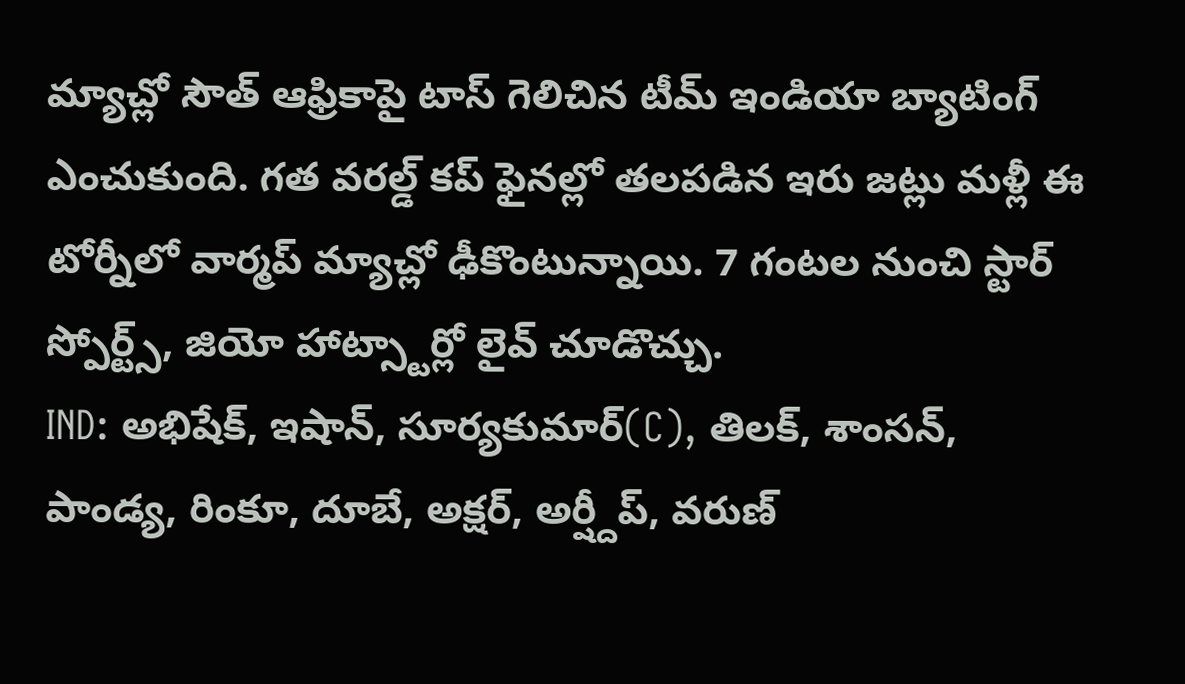మ్యాచ్లో సౌత్ ఆఫ్రికాపై టాస్ గెలిచిన టీమ్ ఇండియా బ్యాటింగ్ ఎంచుకుంది. గత వరల్డ్ కప్ ఫైనల్లో తలపడిన ఇరు జట్లు మళ్లీ ఈ టోర్నీలో వార్మప్ మ్యాచ్లో ఢీకొంటున్నాయి. 7 గంటల నుంచి స్టార్ స్పోర్ట్స్, జియో హాట్స్టార్లో లైవ్ చూడొచ్చు.
IND: అభిషేక్, ఇషాన్, సూర్యకుమార్(C), తిలక్, శాంసన్, పాండ్య, రింకూ, దూబే, అక్షర్, అర్ష్దీప్, వరుణ్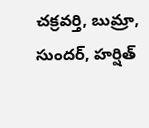చక్రవర్తి, బుమ్రా, సుందర్, హర్షిత్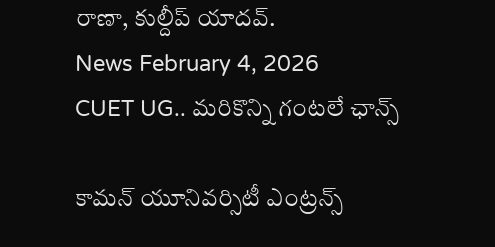రాణా, కుల్దీప్ యాదవ్.
News February 4, 2026
CUET UG.. మరికొన్ని గంటలే ఛాన్స్

కామన్ యూనివర్సిటీ ఎంట్రన్స్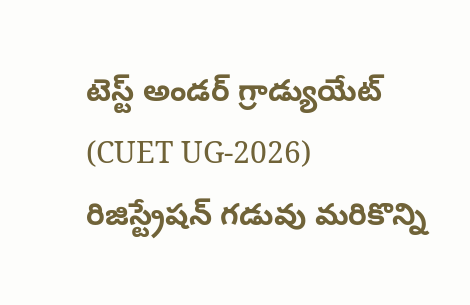టెస్ట్ అండర్ గ్రాడ్యుయేట్ (CUET UG-2026) రిజిస్ట్రేషన్ గడువు మరికొన్ని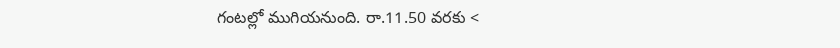గంటల్లో ముగియనుంది. రా.11.50 వరకు <